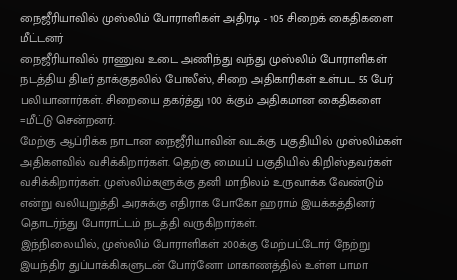நைஜீரியாவில் முஸ்லிம் போராளிகள் அதிரடி - 105 சிறைக் கைதிகளை மீட்டனர்
நைஜீரியாவில் ராணுவ உடை அணிந்து வந்து முஸ்லிம் போராளிகள் நடத்திய திடீர் தாக்குதலில் போலீஸ், சிறை அதிகாரிகள் உள்பட 55 பேர் பலியானார்கள். சிறையை தகர்த்து 100 க்கும் அதிகமான கைதிகளை =மீட்டு சென்றனர்.
மேற்கு ஆப்ரிக்க நாடான நைஜீரியாவின் வடக்கு பகுதியில் முஸ்லிம்கள் அதிகளவில் வசிக்கிறார்கள். தெற்கு மையப் பகுதியில் கிறிஸ்தவர்கள் வசிக்கிறார்கள். முஸ்லிம்களுக்கு தனி மாநிலம் உருவாக்க வேண்டும் என்று வலியுறுத்தி அரசுக்கு எதிராக போகோ ஹராம் இயக்கத்தினர் தொடர்ந்து போராட்டம் நடத்தி வருகிறார்கள்.
இந்நிலையில், முஸ்லிம் போராளிகள் 200க்கு மேற்பட்டோர் நேற்று இயந்திர துப்பாக்கிகளுடன் போர்னோ மாகாணத்தில் உள்ள பாமா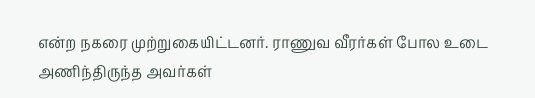என்ற நகரை முற்றுகையிட்டனர். ராணுவ வீரர்கள் போல உடை அணிந்திருந்த அவர்கள்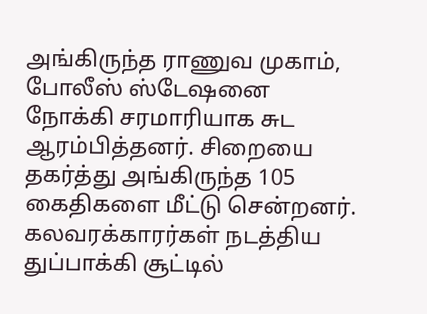அங்கிருந்த ராணுவ முகாம், போலீஸ் ஸ்டேஷனை நோக்கி சரமாரியாக சுட ஆரம்பித்தனர். சிறையை தகர்த்து அங்கிருந்த 105 கைதிகளை மீட்டு சென்றனர். கலவரக்காரர்கள் நடத்திய துப்பாக்கி சூட்டில்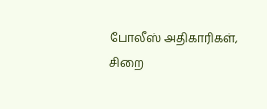போலீஸ் அதிகாரிகள், சிறை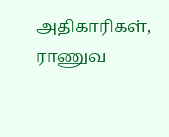அதிகாரிகள், ராணுவ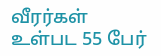வீரர்கள் உள்பட 55 பேர்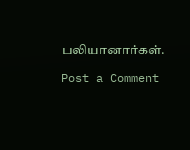பலியானார்கள்.

Post a Comment